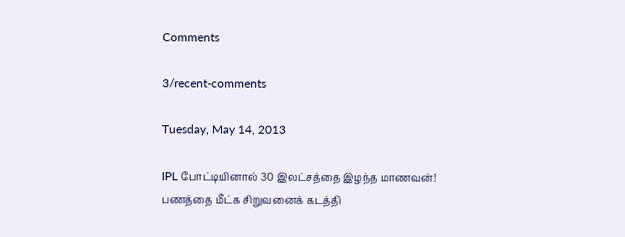Comments

3/recent-comments

Tuesday, May 14, 2013

IPL போட்டியினால் 30 இலட்சத்தை இழந்த மாணவன்! பணத்தை மீட்க சிறுவனைக் கடத்தி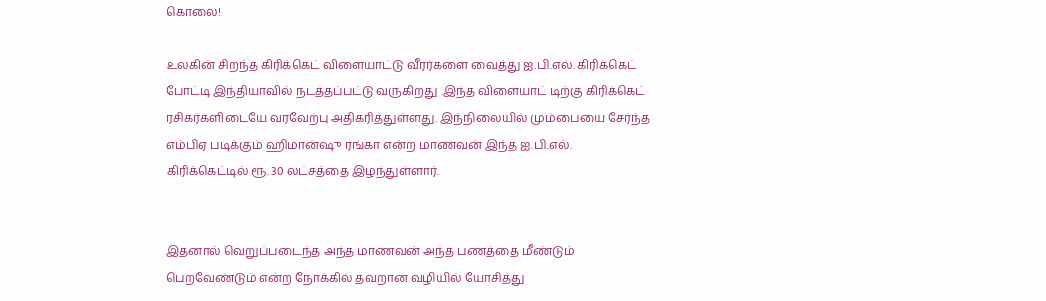கொலை!

உலகின் சிறந்த கிரிக்கெட் விளையாட்டு வீரர்களை வைத்து ஐ.பி.எல். கிரிக்கெட் போட்டி இந்தியாவில் நடத்தப்பட்டு வருகிறது .இந்த விளையாட் டிற்கு கிரிக்கெட் ரசிகர்களிடையே வரவேற்பு அதிகரித்துள்ளது. இந்நிலையில் மும்பையை சேர்ந்த எம்பிஏ படிக்கும் ஹிமான்ஷு ரங்கா என்ற மாணவன் இந்த ஐ.பி.எல். கிரிக்கெட்டில் ரூ. 30 லட்சத்தை இழந்துள்ளார்.


இதனால் வெறுப்படைந்த அந்த மாணவன் அந்த பணத்தை மீண்டும் பெறவேண்டும் என்ற நோக்கில் தவறான வழியில் யோசித்து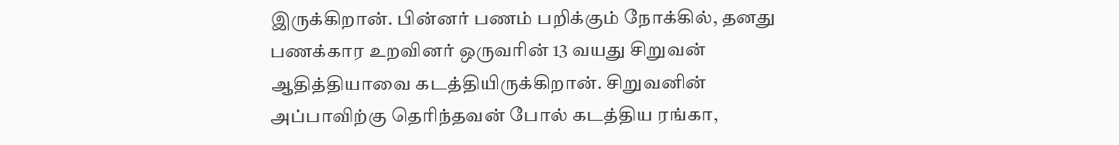இருக்கிறான். பின்னர் பணம் பறிக்கும் நோக்கில், தனது பணக்கார உறவினர் ஒருவரின் 13 வயது சிறுவன் ஆதித்தியாவை கடத்தியிருக்கிறான். சிறுவனின் அப்பாவிற்கு தெரிந்தவன் போல் கடத்திய ரங்கா,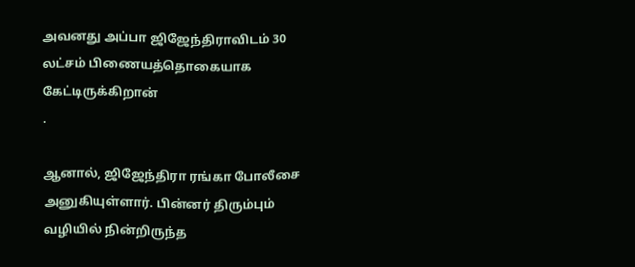அவனது அப்பா ஜிஜேந்திராவிடம் 30 லட்சம் பிணையத்தொகையாக கேட்டிருக்கிறான்
.

ஆனால், ஜிஜேந்திரா ரங்கா போலீசை அனுகியுள்ளார். பின்னர் திரும்பும் வழியில் நின்றிருந்த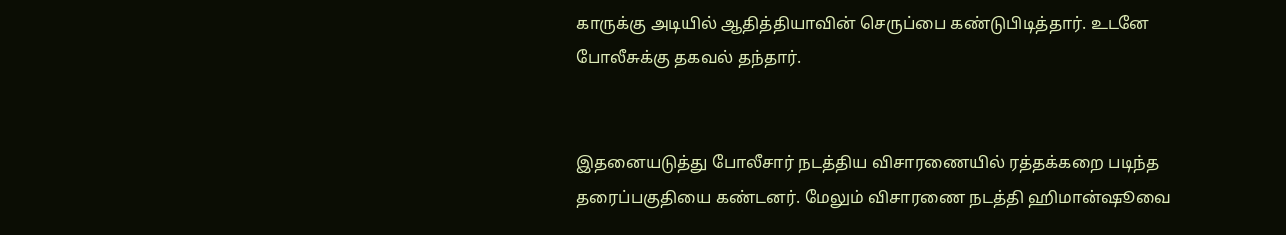காருக்கு அடியில் ஆதித்தியாவின் செருப்பை கண்டுபிடித்தார். உடனே போலீசுக்கு தகவல் தந்தார்.


இதனையடுத்து போலீசார் நடத்திய விசாரணையில் ரத்தக்கறை படிந்த தரைப்பகுதியை கண்டனர். மேலும் விசாரணை நடத்தி ஹிமான்ஷூவை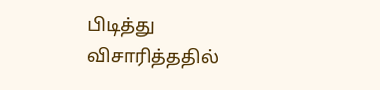பிடித்து விசாரித்ததில்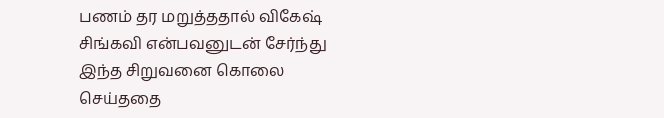பணம் தர மறுத்ததால் விகேஷ் சிங்கவி என்பவனுடன் சேர்ந்து இந்த சிறுவனை கொலை செய்ததை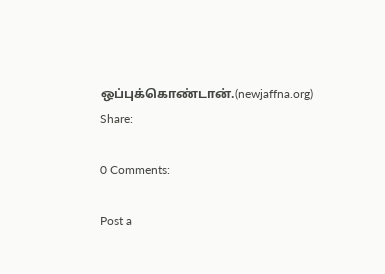ஒப்புக்கொண்டான்.(newjaffna.org)
Share:

0 Comments:

Post a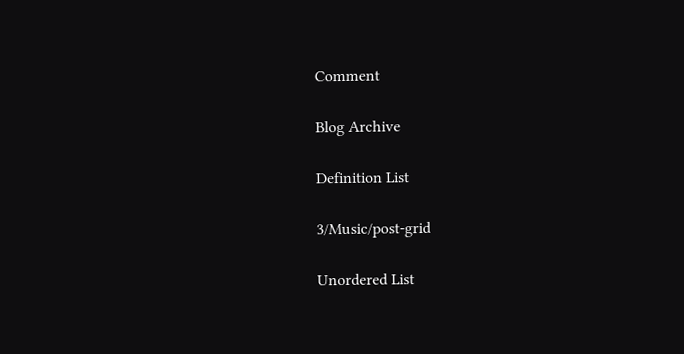Comment

Blog Archive

Definition List

3/Music/post-grid

Unordered List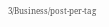3/Business/post-per-tag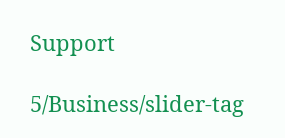Support

5/Business/slider-tag